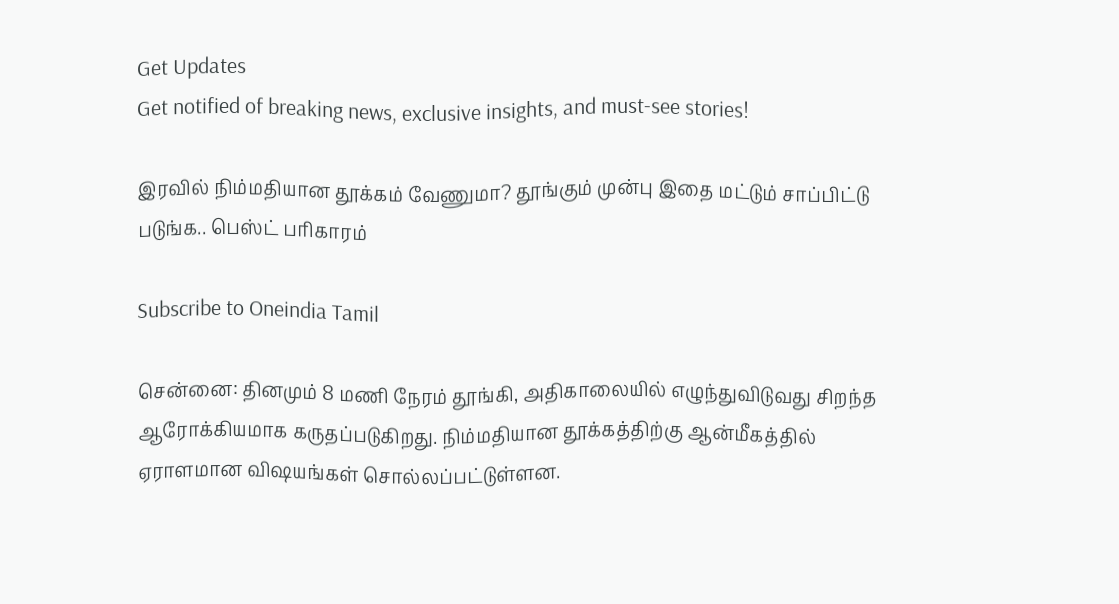Get Updates
Get notified of breaking news, exclusive insights, and must-see stories!

இரவில் நிம்மதியான தூக்கம் வேணுமா? தூங்கும் முன்பு இதை மட்டும் சாப்பிட்டு படுங்க.. பெஸ்ட் பரிகாரம்

Subscribe to Oneindia Tamil

சென்னை: தினமும் 8 மணி நேரம் தூங்கி, அதிகாலையில் எழுந்துவிடுவது சிறந்த ஆரோக்கியமாக கருதப்படுகிறது. நிம்மதியான தூக்கத்திற்கு ஆன்மீகத்தில் ஏராளமான விஷயங்கள் சொல்லப்பட்டுள்ளன.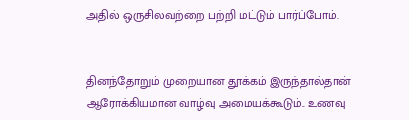அதில் ஒருசிலவற்றை பற்றி மட்டும் பார்ப்போம்.


தினந்தோறும் முறையான தூக்கம் இருந்தால்தான் ஆரோக்கியமான வாழ்வு அமையக்கூடும்.. உணவு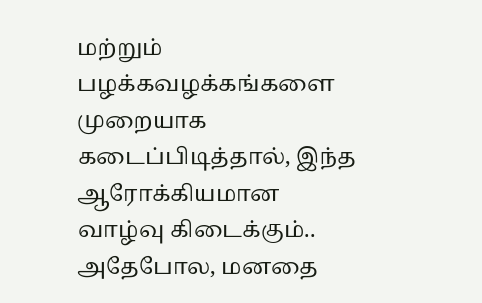மற்றும் பழக்கவழக்கங்களை முறையாக கடைப்பிடித்தால், இந்த ஆரோக்கியமான வாழ்வு கிடைக்கும்.. அதேபோல, மனதை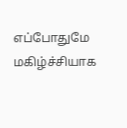எப்போதுமே மகிழ்ச்சியாக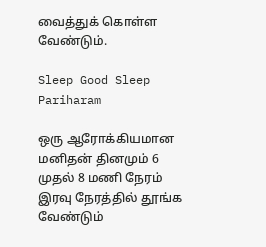வைத்துக் கொள்ள வேண்டும்.

Sleep Good Sleep Pariharam

ஒரு ஆரோக்கியமான மனிதன் தினமும் 6 முதல் 8 மணி நேரம் இரவு நேரத்தில் தூங்க வேண்டும்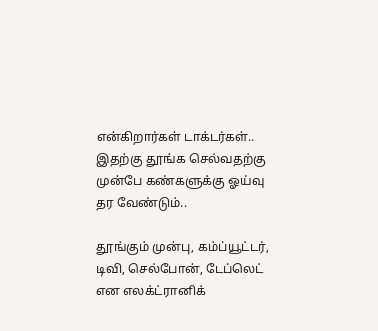என்கிறார்கள் டாக்டர்கள்.. இதற்கு தூங்க செல்வதற்கு முன்பே கண்களுக்கு ஓய்வு தர வேண்டும்..

தூங்கும் முன்பு, கம்ப்யூட்டர், டிவி, செல்போன், டேப்லெட் என எலக்ட்ரானிக்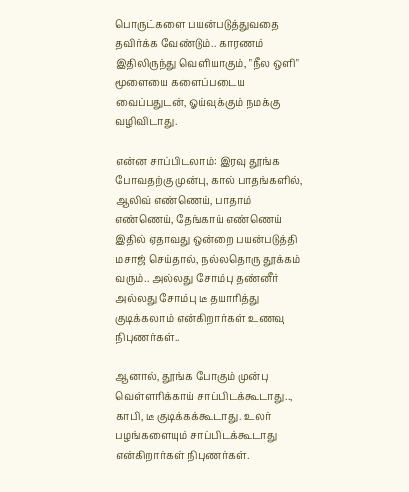பொருட்களை பயன்படுத்துவதை தவிர்க்க வேண்டும்.. காரணம் இதிலிருந்து வெளியாகும், "நீல ஒளி" மூளையை களைப்படைய வைப்பதுடன், ஓய்வுக்கும் நமக்கு வழிவிடாது.

என்ன சாப்பிடலாம்: இரவு தூங்க போவதற்கு முன்பு, கால் பாதங்களில், ஆலிவ் எண்ணெய், பாதாம் எண்ணெய், தேங்காய் எண்ணெய் இதில் ஏதாவது ஒன்றை பயன்படுத்தி மசாஜ் செய்தால், நல்லதொரு தூக்கம் வரும்.. அல்லது சோம்பு தண்னீர் அல்லது சோம்பு டீ தயாரித்து குடிக்கலாம் என்கிறார்கள் உணவு நிபுணர்கள்..

ஆனால், தூங்க போகும் முன்பு வெள்ளரிக்காய் சாப்பிடக்கூடாது.., காபி, டீ குடிக்கக்கூடாது. உலர் பழங்களையும் சாப்பிடக்கூடாது என்கிறார்கள் நிபுணர்கள்.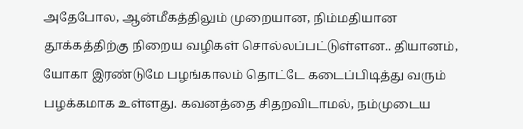அதேபோல, ஆன்மீகத்திலும் முறையான, நிம்மதியான தூக்கத்திற்கு நிறைய வழிகள் சொல்லப்பட்டுள்ளன.. தியானம், யோகா இரண்டுமே பழங்காலம் தொட்டே கடைப்பிடித்து வரும் பழக்கமாக உள்ளது. கவனத்தை சிதறவிடாமல், நம்முடைய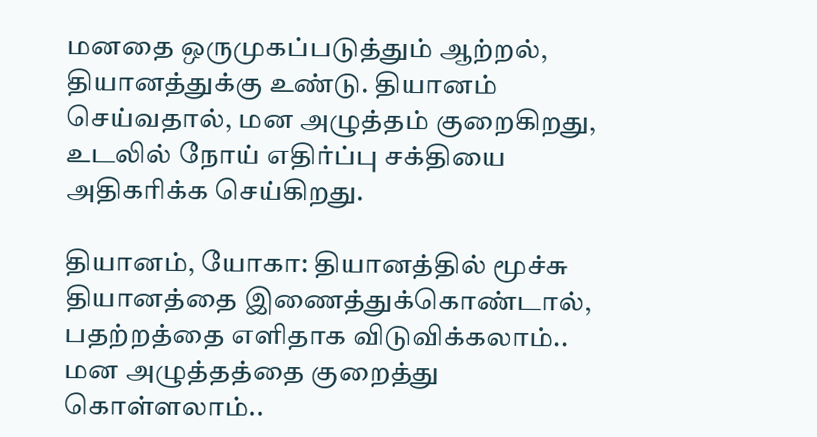மனதை ஒருமுகப்படுத்தும் ஆற்றல், தியானத்துக்கு உண்டு. தியானம் செய்வதால், மன அழுத்தம் குறைகிறது, உடலில் நோய் எதிர்ப்பு சக்தியை அதிகரிக்க செய்கிறது.

தியானம், யோகா: தியானத்தில் மூச்சு தியானத்தை இணைத்துக்கொண்டால், பதற்றத்தை எளிதாக விடுவிக்கலாம்.. மன அழுத்தத்தை குறைத்து கொள்ளலாம்..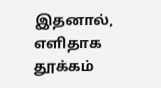இதனால், எளிதாக தூக்கம்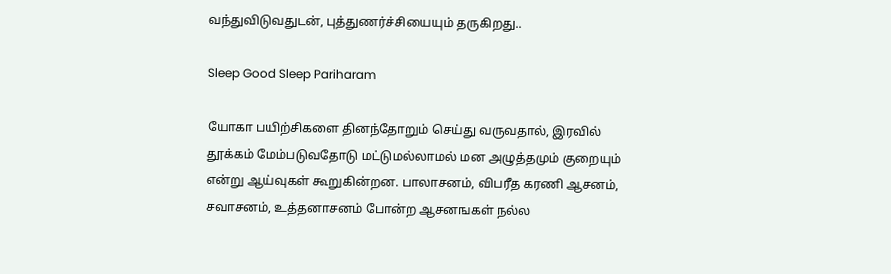வந்துவிடுவதுடன், புத்துணர்ச்சியையும் தருகிறது..

Sleep Good Sleep Pariharam

யோகா பயிற்சிகளை தினந்தோறும் செய்து வருவதால், இரவில் தூக்கம் மேம்படுவதோடு மட்டுமல்லாமல் மன அழுத்தமும் குறையும் என்று ஆய்வுகள் கூறுகின்றன. பாலாசனம், விபரீத கரணி ஆசனம், சவாசனம், உத்தனாசனம் போன்ற ஆசனஙகள் நல்ல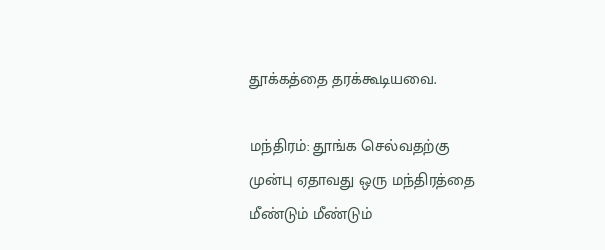தூக்கத்தை தரக்கூடியவை.

மந்திரம்: தூங்க செல்வதற்கு முன்பு ஏதாவது ஒரு மந்திரத்தை மீண்டும் மீண்டும்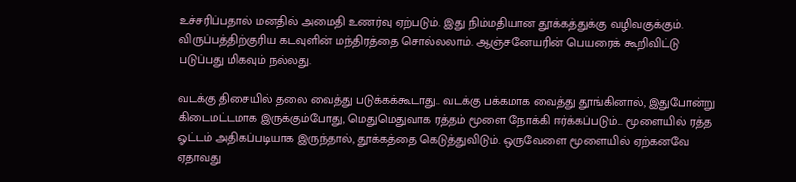உச்சரிப்பதால் மனதில் அமைதி உணர்வு ஏற்படும். இது நிம்மதியான தூக்கத்துக்கு வழிவகுக்கும். விருப்பத்திற்குரிய கடவுளின் மந்திரத்தை சொல்லலாம். ஆஞ்சனேயரின் பெயரைக் கூறிவிட்டு படுப்பது மிகவும் நல்லது.

வடக்கு திசையில் தலை வைத்து படுக்கக்கூடாது.. வடக்கு பக்கமாக வைத்து தூங்கினால், இதுபோன்று கிடைமட்டமாக இருக்கும்போது, மெதுமெதுவாக ரத்தம் மூளை நோக்கி ஈர்க்கப்படும்... மூளையில் ரத்த ஓட்டம் அதிகப்படியாக இருந்தால், தூக்கத்தை கெடுத்துவிடும். ஒருவேளை மூளையில் ஏற்கனவே ஏதாவது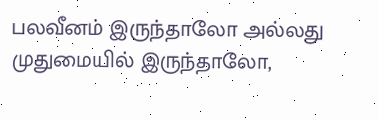பலவீனம் இருந்தாலோ அல்லது முதுமையில் இருந்தாலோ,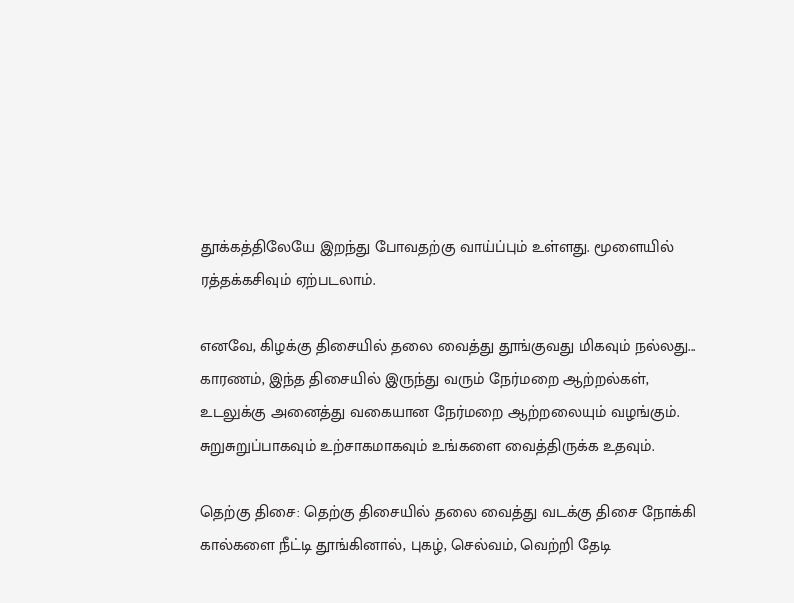தூக்கத்திலேயே இறந்து போவதற்கு வாய்ப்பும் உள்ளது. மூளையில் ரத்தக்கசிவும் ஏற்படலாம்.

எனவே, கிழக்கு திசையில் தலை வைத்து தூங்குவது மிகவும் நல்லது... காரணம், இந்த திசையில் இருந்து வரும் நேர்மறை ஆற்றல்கள், உடலுக்கு அனைத்து வகையான நேர்மறை ஆற்றலையும் வழங்கும். சுறுசுறுப்பாகவும் உற்சாகமாகவும் உங்களை வைத்திருக்க உதவும்.

தெற்கு திசை: தெற்கு திசையில் தலை வைத்து வடக்கு திசை நோக்கி கால்களை நீட்டி தூங்கினால், புகழ், செல்வம், வெற்றி தேடி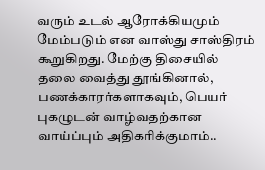வரும் உடல் ஆரோக்கியமும் மேம்படும் என வாஸ்து சாஸ்திரம் கூறுகிறது. மேற்கு திசையில் தலை வைத்து தூங்கினால், பணக்காரர்களாகவும், பெயர் புகழுடன் வாழ்வதற்கான வாய்ப்பும் அதிகரிக்குமாம்..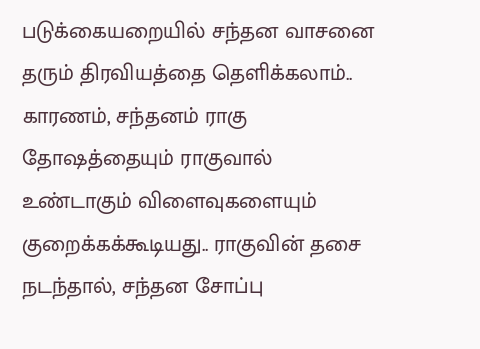படுக்கையறையில் சந்தன வாசனை தரும் திரவியத்தை தெளிக்கலாம்.. காரணம், சந்தனம் ராகு தோஷத்தையும் ராகுவால் உண்டாகும் விளைவுகளையும் குறைக்கக்கூடியது.. ராகுவின் தசை நடந்தால், சந்தன சோப்பு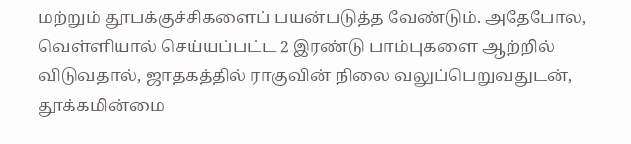மற்றும் தூபக்குச்சிகளைப் பயன்படுத்த வேண்டும். அதேபோல, வெள்ளியால் செய்யப்பட்ட 2 இரண்டு பாம்புகளை ஆற்றில் விடுவதால், ஜாதகத்தில் ராகுவின் நிலை வலுப்பெறுவதுடன், தூக்கமின்மை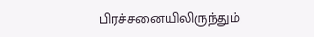பிரச்சனையிலிருந்தும்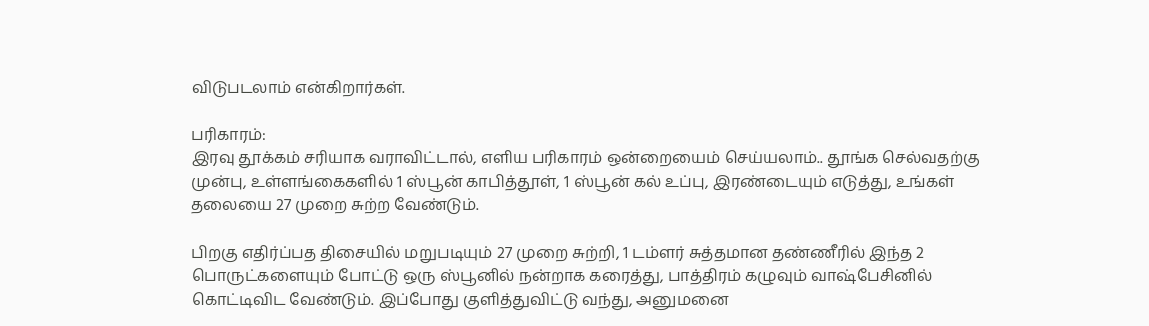விடுபடலாம் என்கிறார்கள்.

பரிகாரம்:
இரவு தூக்கம் சரியாக வராவிட்டால், எளிய பரிகாரம் ஒன்றையைம் செய்யலாம்.. தூங்க செல்வதற்கு முன்பு, உள்ளங்கைகளில் 1 ஸ்பூன் காபித்தூள், 1 ஸ்பூன் கல் உப்பு, இரண்டையும் எடுத்து, உங்கள் தலையை 27 முறை சுற்ற வேண்டும்.

பிறகு எதிர்ப்பத திசையில் மறுபடியும் 27 முறை சுற்றி, 1 டம்ளர் சுத்தமான தண்ணீரில் இந்த 2 பொருட்களையும் போட்டு ஒரு ஸ்பூனில் நன்றாக கரைத்து, பாத்திரம் கழுவும் வாஷ்பேசினில் கொட்டிவிட வேண்டும். இப்போது குளித்துவிட்டு வந்து, அனுமனை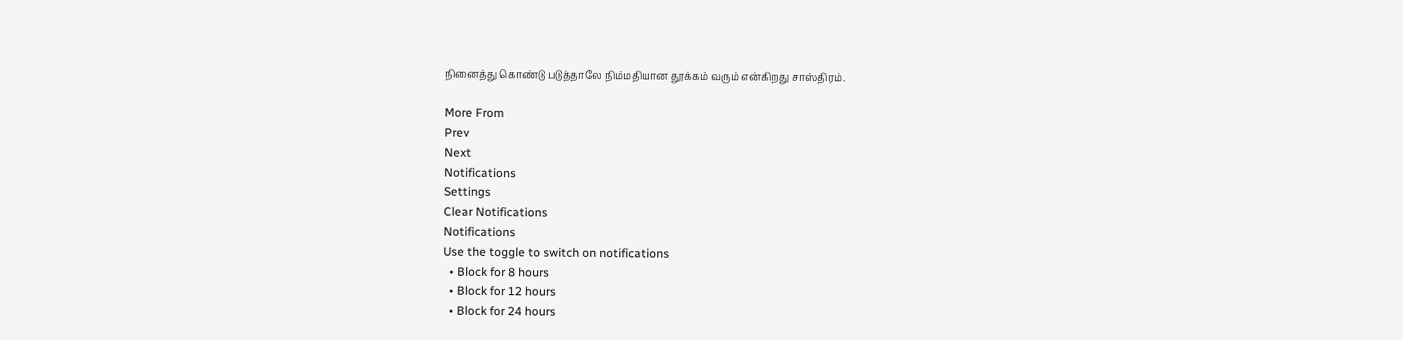நினைத்து கொண்டு படுத்தாலே நிம்மதியான தூக்கம் வரும் என்கிறது சாஸ்திரம்.

More From
Prev
Next
Notifications
Settings
Clear Notifications
Notifications
Use the toggle to switch on notifications
  • Block for 8 hours
  • Block for 12 hours
  • Block for 24 hours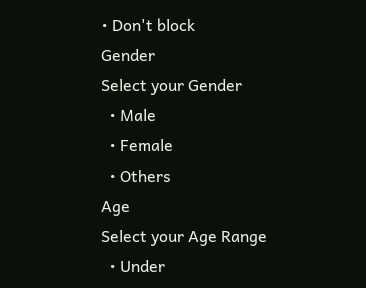• Don't block
Gender
Select your Gender
  • Male
  • Female
  • Others
Age
Select your Age Range
  • Under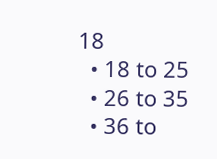18
  • 18 to 25
  • 26 to 35
  • 36 to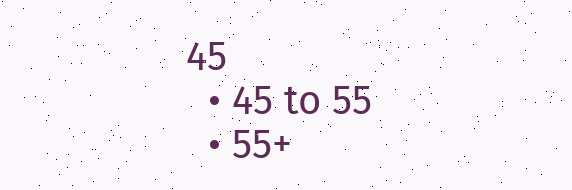45
  • 45 to 55
  • 55+